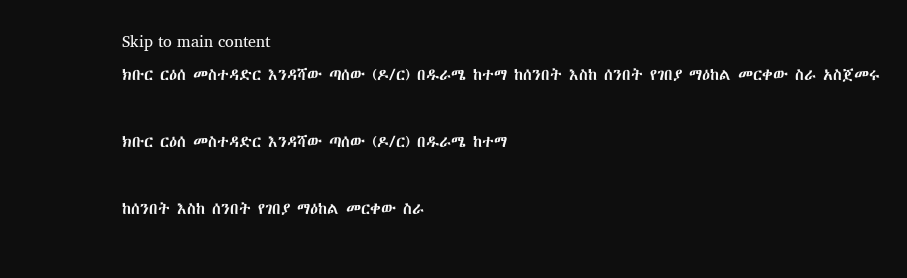Skip to main content
ክቡር ርዕሰ መስተዳድር እንዳሻው ጣሰው (ዶ/ር) በዱራሜ ከተማ ከሰንበት እስከ ሰንበት የገበያ ማዕከል መርቀው ስራ አስጀመሩ

ክቡር ርዕሰ መስተዳድር እንዳሻው ጣሰው (ዶ/ር) በዱራሜ ከተማ

ከሰንበት እስከ ሰንበት የገበያ ማዕከል መርቀው ስራ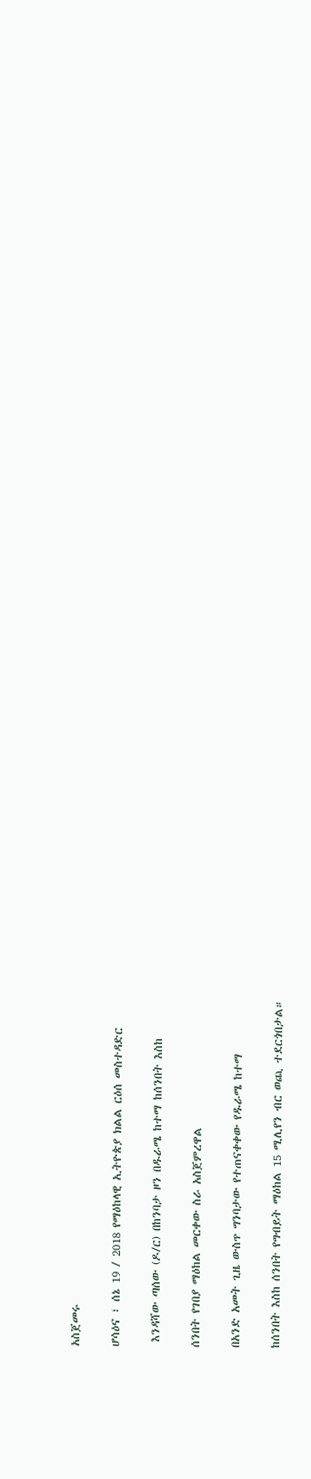አስጀመሩ

ሆሳዕና ፣ ሰኔ 19 / 2018 የማዕከላዊ ኢትዮጵያ ክልል ርዕሰ መስተዳድር

 እንዳሻው ጣሰው (ዶ/ር) በከንባታ ዞን በዱራሜ ከተማ ከሰንበት እስከ

ሰንበት የገበያ ማዕከል መርቀው ስራ አስጀምረዋል

በአንድ አመት ጊዜ ውስጥ ግንባታው የተጠናቀቀው የዱራሜ ከተማ

ከሰንበት እስከ ሰንበት የግብይት ማዕከል 15 ሚሊየን ብር ወጪ ተደርጎበታል።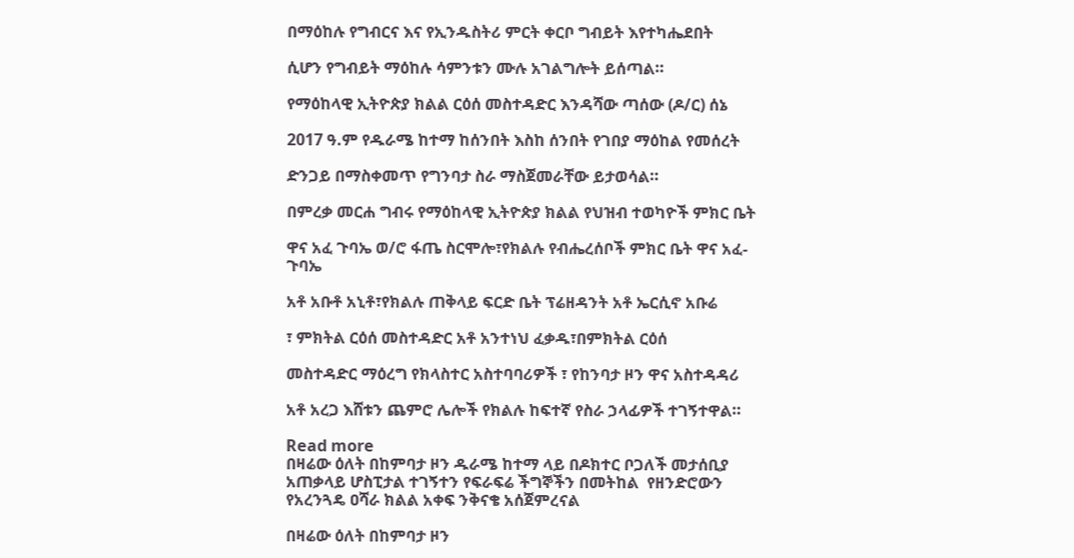በማዕከሉ የግብርና እና የኢንዱስትሪ ምርት ቀርቦ ግብይት እየተካሔደበት

ሲሆን የግብይት ማዕከሉ ሳምንቱን ሙሉ አገልግሎት ይሰጣል።

የማዕከላዊ ኢትዮጵያ ክልል ርዕሰ መስተዳድር እንዳሻው ጣሰው (ዶ/ር) ሰኔ

2017 ዓ.ም የዱራሜ ከተማ ከሰንበት እስከ ሰንበት የገበያ ማዕከል የመሰረት

ድንጋይ በማስቀመጥ የግንባታ ስራ ማስጀመራቸው ይታወሳል።

በምረቃ መርሐ ግብሩ የማዕከላዊ ኢትዮጵያ ክልል የህዝብ ተወካዮች ምክር ቤት

ዋና አፈ ጉባኤ ወ/ሮ ፋጤ ስርሞሎ፣የክልሉ የብሔረሰቦች ምክር ቤት ዋና አፈ-ጉባኤ

አቶ አቡቶ አኒቶ፣የክልሉ ጠቅላይ ፍርድ ቤት ፕሬዘዳንት አቶ ኤርሲኖ አቡሬ

፣ ምክትል ርዕሰ መስተዳድር አቶ አንተነህ ፈቃዱ፣በምክትል ርዕሰ

መስተዳድር ማዕረግ የክላስተር አስተባባሪዎች ፣ የከንባታ ዞን ዋና አስተዳዳሪ

አቶ አረጋ እሸቱን ጨምሮ ሌሎች የክልሉ ከፍተኛ የስራ ኃላፊዎች ተገኝተዋል።

Read more
በዛሬው ዕለት በከምባታ ዞን ዱራሜ ከተማ ላይ በዶክተር ቦጋለች መታሰቢያ አጠቃላይ ሆስፒታል ተገኝተን የፍራፍሬ ችግኞችን በመትከል  የዘንድሮውን የአረንጓዴ ዐሻራ ክልል አቀፍ ንቅናቄ አሰጀምረናል

በዛሬው ዕለት በከምባታ ዞን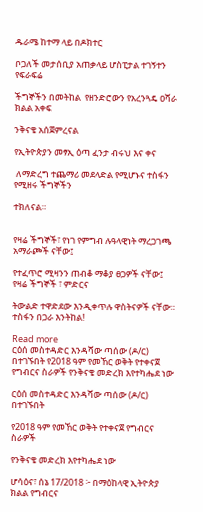ዱራሜ ከተማ ላይ በዶክተር

ቦጋለች መታሰቢያ አጠቃላይ ሆስፒታል ተገኝተን የፍራፍሬ

ችግኞችን በመትከል  የዘንድሮውን የአረንጓዴ ዐሻራ ክልል አቀፍ

ንቅናቄ አሰጀምረናል

የኢትዮጵያን መፃኢ ዕጣ ፈንታ ብሩህ እና ቀና

 ለማድረግ ተጨማሪ መደላድል የሚሆኑና ተስፋን የሚዘሩ ችግኞችን

ተክለናል።


የዛሬ ችግኞች፣ የነገ የምግብ ሉዓላዊነት ማረጋገጫ አማራጮች ናቸው፤

የተፈጥሮ ሚዛንን ጠብቆ ማቆያ ፀጋዎች ናቸው፤ የዛሬ ችግኞች ፣ ምድርና

ትውልድ ተዋድደው እንዲቀጥሉ ዋስትናዎች ናቸው።
ተስፋን በጋራ እንትከል!

Read more
ርዕሰ መስተዳድር እንዳሻው ጣሰው (ዶ/ር) በተገኙበት የ2018 ዓም የመኸር ወቅት የተቀናጀ የግብርና ስራዎች የንቅናቄ መድረክ እየተካሔደ ነው

ርዕሰ መስተዳድር እንዳሻው ጣሰው (ዶ/ር) በተገኙበት

የ2018 ዓም የመኸር ወቅት የተቀናጀ የግብርና ስራዎች

የንቅናቄ መድረክ እየተካሔደ ነው

ሆሳዕና፣ ሰኔ 17/2018 ፦ በማዕከላዊ ኢትዮጵያ ክልል የግብርና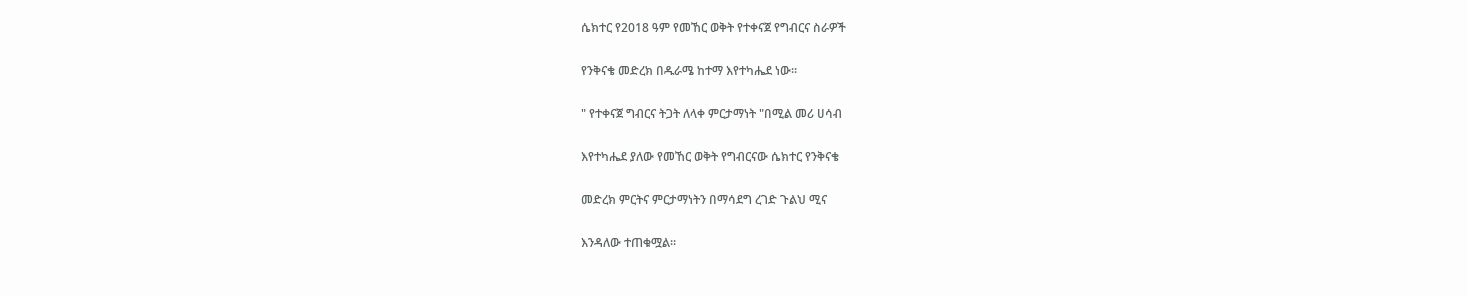ሴክተር የ2018 ዓም የመኸር ወቅት የተቀናጀ የግብርና ስራዎች

የንቅናቄ መድረክ በዱራሜ ከተማ እየተካሔደ ነው።

" የተቀናጀ ግብርና ትጋት ለላቀ ምርታማነት "በሚል መሪ ሀሳብ

እየተካሔደ ያለው የመኸር ወቅት የግብርናው ሴክተር የንቅናቄ

መድረክ ምርትና ምርታማነትን በማሳደግ ረገድ ጉልህ ሚና

እንዳለው ተጠቁሟል።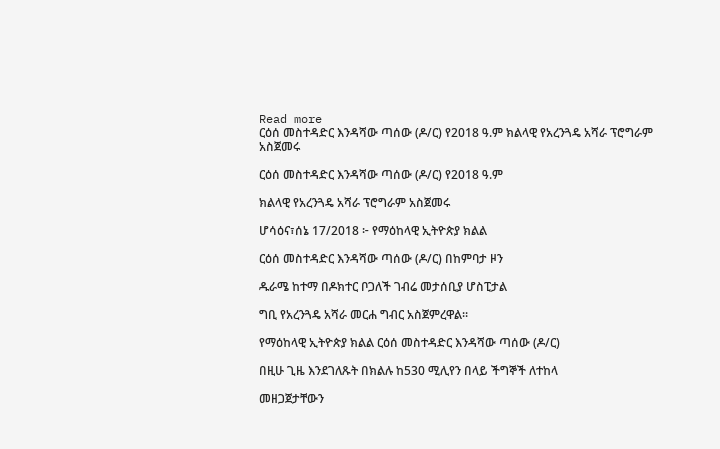Read more
ርዕሰ መስተዳድር እንዳሻው ጣሰው (ዶ/ር) የ2018 ዓ.ም ክልላዊ የአረንጓዴ አሻራ ፕሮግራም አስጀመሩ

ርዕሰ መስተዳድር እንዳሻው ጣሰው (ዶ/ር) የ2018 ዓ.ም

ክልላዊ የአረንጓዴ አሻራ ፕሮግራም አስጀመሩ

ሆሳዕና፣ሰኔ 17/2018 ፦ የማዕከላዊ ኢትዮጵያ ክልል

ርዕሰ መስተዳድር እንዳሻው ጣሰው (ዶ/ር) በከምባታ ዞን

ዱራሜ ከተማ በዶክተር ቦጋለች ገብሬ መታሰቢያ ሆስፒታል

ግቢ የአረንጓዴ አሻራ መርሐ ግብር አስጀምረዋል።

የማዕከላዊ ኢትዮጵያ ክልል ርዕሰ መስተዳድር እንዳሻው ጣሰው (ዶ/ር)

በዚሁ ጊዜ እንደገለጹት በክልሉ ከ530 ሚሊየን በላይ ችግኞች ለተከላ

መዘጋጀታቸውን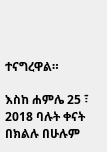ተናግረዋል።

እስከ ሐምሌ 25 ፣ 2018 ባሉት ቀናት በክልሉ በሁሉም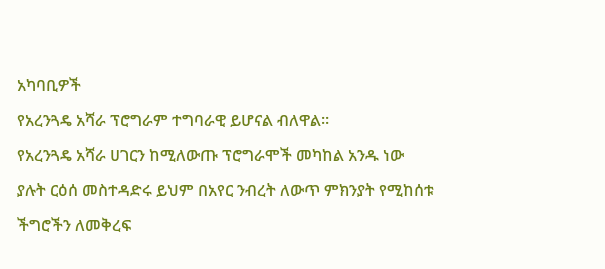አካባቢዎች

የአረንጓዴ አሻራ ፕሮግራም ተግባራዊ ይሆናል ብለዋል።

የአረንጓዴ አሻራ ሀገርን ከሚለውጡ ፕሮግራሞች መካከል አንዱ ነው

ያሉት ርዕሰ መስተዳድሩ ይህም በአየር ንብረት ለውጥ ምክንያት የሚከሰቱ

ችግሮችን ለመቅረፍ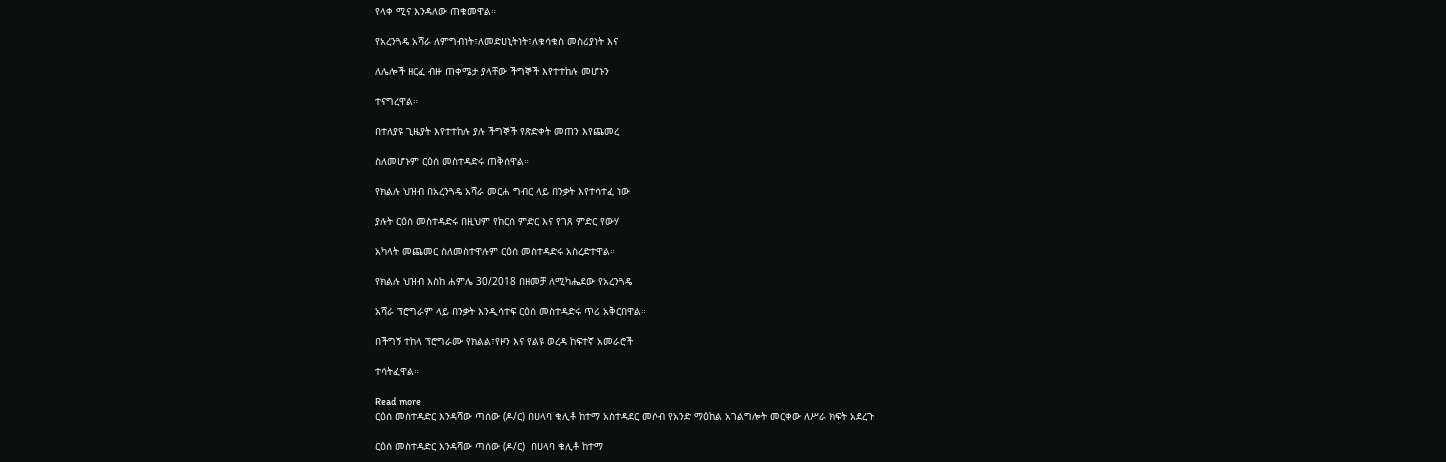የላቀ ሚና እንዳለው ጠቁመዋል።

የአረንጓዴ አሻራ ለምግብነት፣ለመድሀኒትነት፣ለቁሳቁስ መስሪያነት እና

ለሌሎች ዘርፈ ብዙ ጠቀሜታ ያላቸው ችግኞች እየተተከሉ መሆኑን

ተናግረዋል።

በተለያዩ ጊዜያት እየተተከሉ ያሉ ችግኞች የጽድቀት መጠን እየጨመረ

ስለመሆኑም ርዕሰ መስተዳድሩ ጠቅሰዋል።

የክልሉ ህዝብ በአረንጓዴ አሻራ መርሐ ግብር ላይ በንቃት እየተሳተፈ ነው

ያሉት ርዕሰ መስተዳድሩ በዚህም የከርሰ ምድር እና የገጸ ምድር የውሃ

አካላት መጨመር ስለመስተዋሉም ርዕሰ መስተዳድሩ አስረድተዋል።

የክልሉ ህዝብ እስከ ሐምሌ 30/2018 በዘመቻ ለሚካሔደው የአረንጓዴ

አሻራ ፕሮግራም ላይ በንቃት እንዲሳተፍ ርዕሰ መስተዳድሩ ጥሪ አቅርበዋል።

በችግኝ ተከላ ፕሮግራሙ የክልል፣የዞን እና የልዩ ወረዳ ከፍተኛ አመራሮች

ተሳትፈዋል።

Read more
ርዕሰ መስተዳድር እንዳሻው ጣሰው (ዶ/ር) በሀላባ ቁሊቶ ከተማ አስተዳደር መሶብ የአንድ ማዕከል አገልግሎት መርቀው ለሥራ ክፍት አደረጉ

ርዕሰ መስተዳድር እንዳሻው ጣሰው (ዶ/ር)  በሀላባ ቁሊቶ ከተማ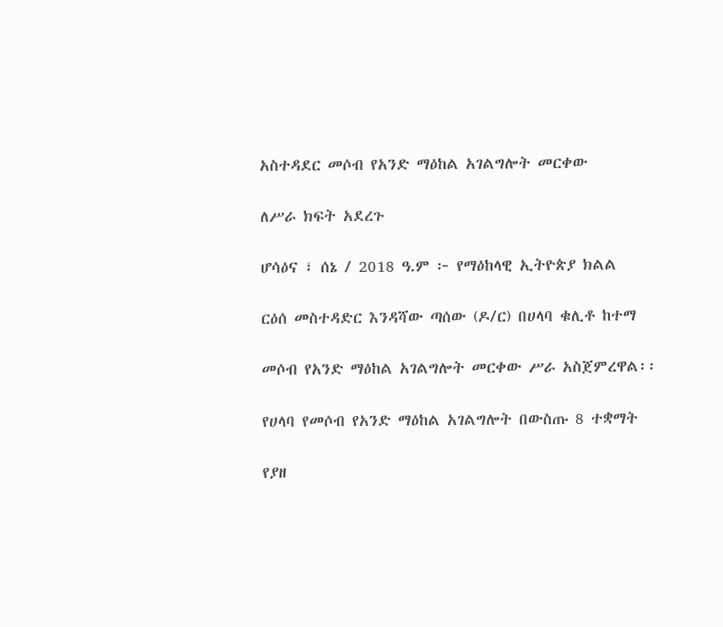አስተዳደር መሶብ የአንድ ማዕከል አገልግሎት መርቀው

ለሥራ ክፍት አደረጉ

ሆሳዕና ፣ ሰኔ / 2018 ዓ.ም ፦ የማዕከላዊ ኢትዮጵያ ክልል

ርዕሰ መስተዳድር እንዳሻው ጣሰው (ዶ/ር) በሀላባ ቁሊቶ ከተማ

መሶብ የአንድ ማዕከል አገልግሎት መርቀው ሥራ አስጀምረዋል፡፡

የሀላባ የመሶብ የአንድ ማዕከል አገልግሎት በውስጡ 8 ተቋማት

የያዘ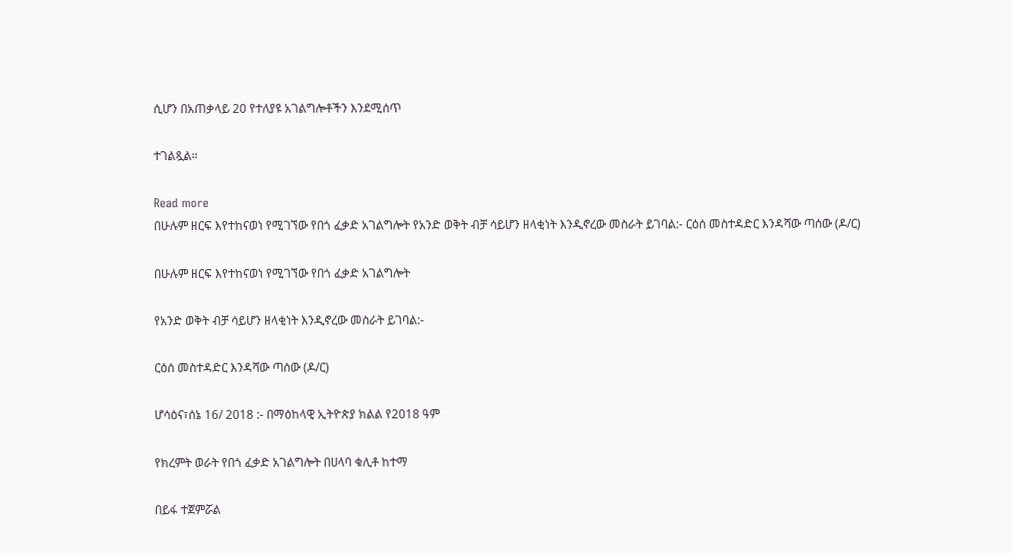ሲሆን በአጠቃላይ 20 የተለያዩ አገልግሎቶችን እንደሚሰጥ

ተገልጿል።

Read more
በሁሉም ዘርፍ እየተከናወነ የሚገኘው የበጎ ፈቃድ አገልግሎት የአንድ ወቅት ብቻ ሳይሆን ዘላቂነት እንዲኖረው መስራት ይገባል:- ርዕሰ መስተዳድር እንዳሻው ጣሰው (ዶ/ር)

በሁሉም ዘርፍ እየተከናወነ የሚገኘው የበጎ ፈቃድ አገልግሎት

የአንድ ወቅት ብቻ ሳይሆን ዘላቂነት እንዲኖረው መስራት ይገባል:-

ርዕሰ መስተዳድር እንዳሻው ጣሰው (ዶ/ር)

ሆሳዕና፣ሰኔ 16/ 2018 :- በማዕከላዊ ኢትዮጵያ ክልል የ2018 ዓም

የክረምት ወራት የበጎ ፈቃድ አገልግሎት በሀላባ ቁሊቶ ከተማ

በይፋ ተጀምሯል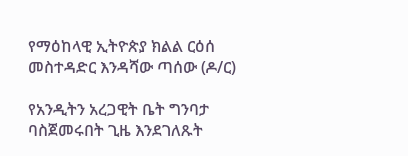የማዕከላዊ ኢትዮጵያ ክልል ርዕሰ መስተዳድር እንዳሻው ጣሰው (ዶ/ር)

የአንዲትን አረጋዊት ቤት ግንባታ ባስጀመሩበት ጊዜ እንደገለጹት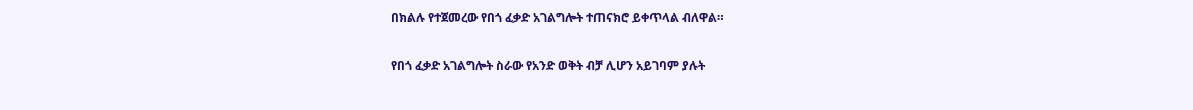በክልሉ የተጀመረው የበጎ ፈቃድ አገልግሎት ተጠናክሮ ይቀጥላል ብለዋል።

የበጎ ፈቃድ አገልግሎት ስራው የአንድ ወቅት ብቻ ሊሆን አይገባም ያሉት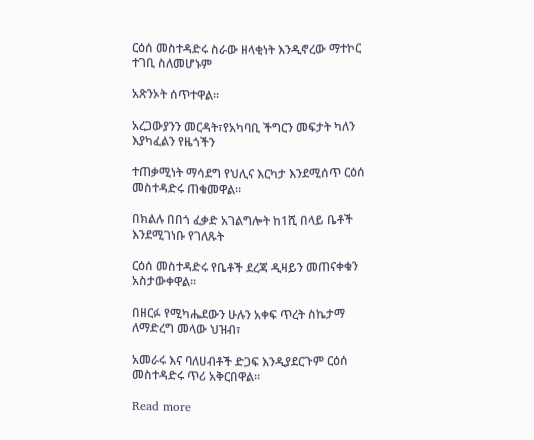ርዕሰ መስተዳድሩ ስራው ዘላቂነት እንዲኖረው ማተኮር ተገቢ ስለመሆኑም

አጽንኦት ሰጥተዋል።

አረጋውያንን መርዳት፣የአካባቢ ችግርን መፍታት ካለን እያካፈልን የዜጎችን

ተጠቃሚነት ማሳደግ የህሊና እርካታ እንደሚሰጥ ርዕሰ መስተዳድሩ ጠቁመዋል።

በክልሉ በበጎ ፈቃድ አገልግሎት ከ1ሺ በላይ ቤቶች እንደሚገነቡ የገለጹት

ርዕሰ መስተዳድሩ የቤቶች ደረጃ ዲዛይን መጠናቀቁን አስታውቀዋል።

በዘርፉ የሚካሔደውን ሁሉን አቀፍ ጥረት ስኬታማ ለማድረግ መላው ህዝብ፣

አመራሩ እና ባለሀብቶች ድጋፍ እንዲያደርጉም ርዕሰ መስተዳድሩ ጥሪ አቅርበዋል።

Read more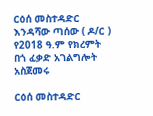ርዕሰ መስተዳድር እንዳሻው ጣሰው ( ዶ/ር ) የ2018 ዓ.ም የክረምት በጎ ፈቃድ አገልግሎት አስጀመሩ

ርዕሰ መስተዳድር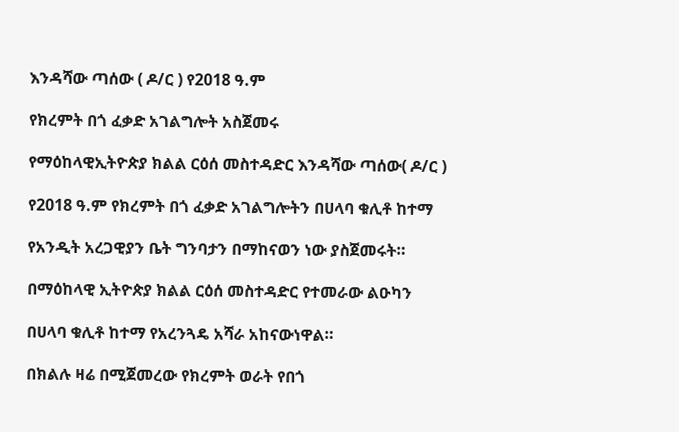እንዳሻው ጣሰው ( ዶ/ር ) የ2018 ዓ.ም

የክረምት በጎ ፈቃድ አገልግሎት አስጀመሩ

የማዕከላዊኢትዮጵያ ክልል ርዕሰ መስተዳድር እንዳሻው ጣሰው( ዶ/ር )

የ2018 ዓ.ም የክረምት በጎ ፈቃድ አገልግሎትን በሀላባ ቁሊቶ ከተማ

የአንዲት አረጋዊያን ቤት ግንባታን በማከናወን ነው ያስጀመሩት።

በማዕከላዊ ኢትዮጵያ ክልል ርዕሰ መስተዳድር የተመራው ልዑካን

በሀላባ ቁሊቶ ከተማ የአረንጓዴ አሻራ አከናውነዋል።

በክልሉ ዛሬ በሚጀመረው የክረምት ወራት የበጎ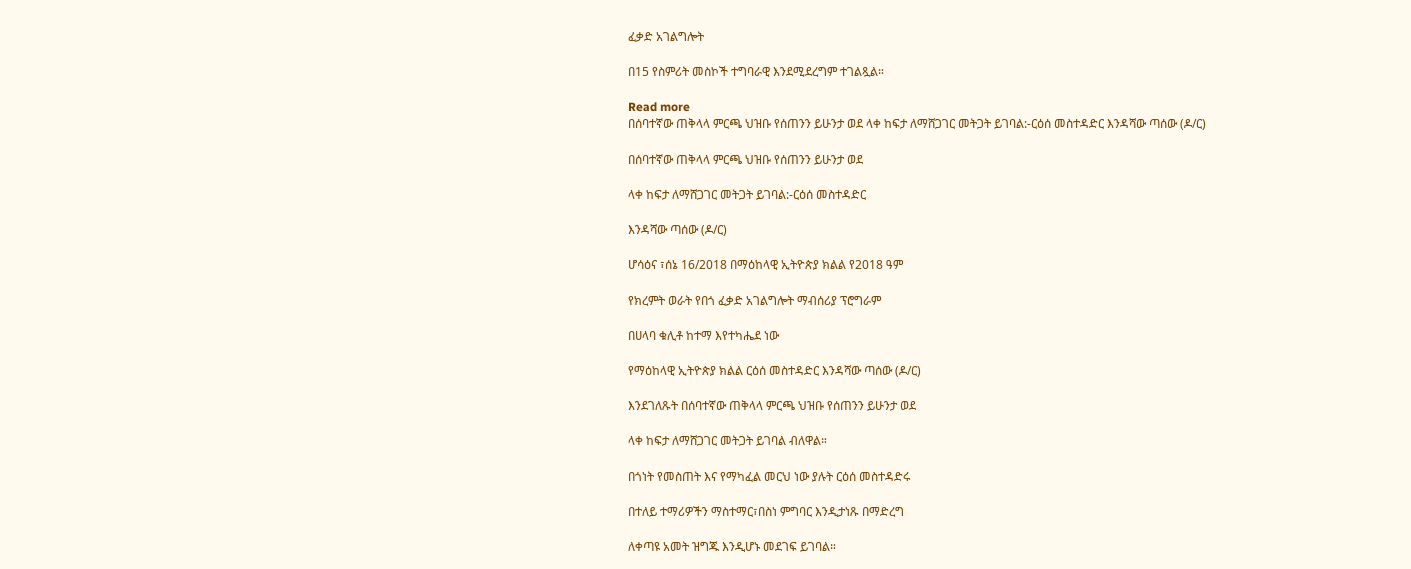ፈቃድ አገልግሎት

በ15 የስምሪት መስኮች ተግባራዊ እንደሚደረግም ተገልጿል።

Read more
በሰባተኛው ጠቅላላ ምርጫ ህዝቡ የሰጠንን ይሁንታ ወደ ላቀ ከፍታ ለማሸጋገር መትጋት ይገባል:-ርዕሰ መስተዳድር እንዳሻው ጣሰው (ዶ/ር)

በሰባተኛው ጠቅላላ ምርጫ ህዝቡ የሰጠንን ይሁንታ ወደ

ላቀ ከፍታ ለማሸጋገር መትጋት ይገባል:-ርዕሰ መስተዳድር

እንዳሻው ጣሰው (ዶ/ር)

ሆሳዕና ፣ሰኔ 16/2018 በማዕከላዊ ኢትዮጵያ ክልል የ2018 ዓም

የክረምት ወራት የበጎ ፈቃድ አገልግሎት ማብሰሪያ ፕሮግራም

በሀላባ ቁሊቶ ከተማ እየተካሔደ ነው

የማዕከላዊ ኢትዮጵያ ክልል ርዕሰ መስተዳድር እንዳሻው ጣሰው (ዶ/ር)

እንደገለጹት በሰባተኛው ጠቅላላ ምርጫ ህዝቡ የሰጠንን ይሁንታ ወደ

ላቀ ከፍታ ለማሸጋገር መትጋት ይገባል ብለዋል።

በጎነት የመስጠት እና የማካፈል መርህ ነው ያሉት ርዕሰ መስተዳድሩ

በተለይ ተማሪዎችን ማስተማር፣በስነ ምግባር እንዲታነጹ በማድረግ

ለቀጣዩ አመት ዝግጁ እንዲሆኑ መደገፍ ይገባል።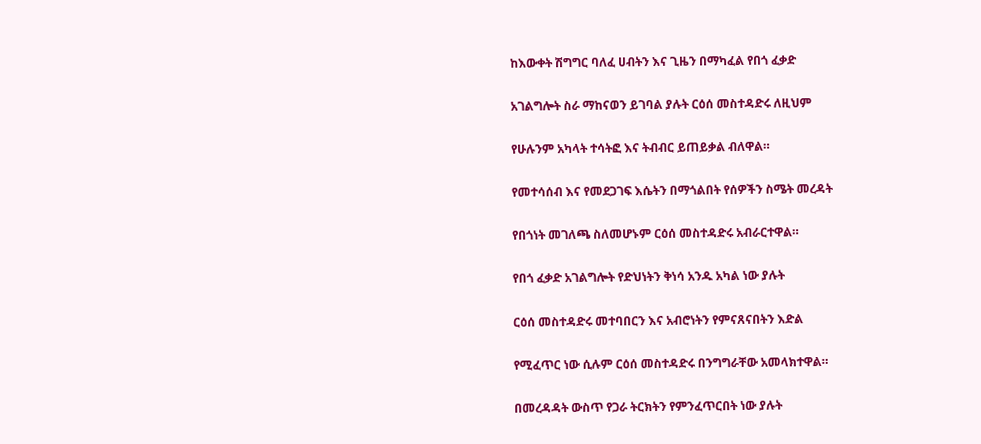ከእውቀት ሽግግር ባለፈ ሀብትን እና ጊዜን በማካፈል የበጎ ፈቃድ

አገልግሎት ስራ ማከናወን ይገባል ያሉት ርዕሰ መስተዳድሩ ለዚህም

የሁሉንም አካላት ተሳትፎ እና ትብብር ይጠይቃል ብለዋል።

የመተሳሰብ እና የመደጋገፍ እሴትን በማጎልበት የሰዎችን ስሜት መረዳት

የበጎነት መገለጫ ስለመሆኑም ርዕሰ መስተዳድሩ አብራርተዋል።

የበጎ ፈቃድ አገልግሎት የድህነትን ቅነሳ አንዱ አካል ነው ያሉት

ርዕሰ መስተዳድሩ መተባበርን እና አብሮነትን የምናጸናበትን እድል

የሚፈጥር ነው ሲሉም ርዕሰ መስተዳድሩ በንግግራቸው አመላክተዋል።

በመረዳዳት ውስጥ የጋራ ትርክትን የምንፈጥርበት ነው ያሉት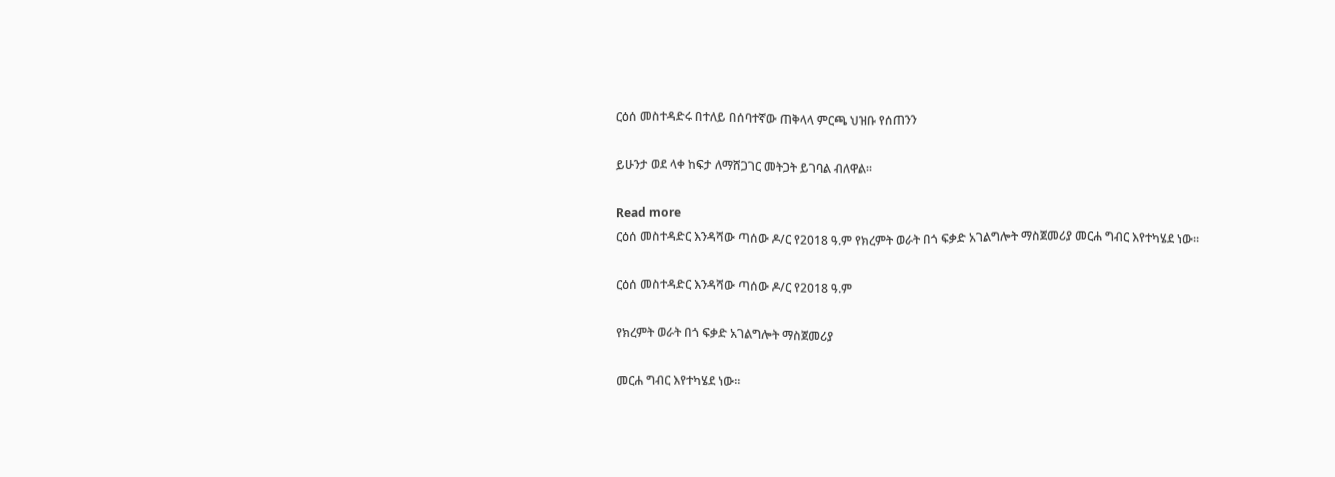ርዕሰ መስተዳድሩ በተለይ በሰባተኛው ጠቅላላ ምርጫ ህዝቡ የሰጠንን

ይሁንታ ወደ ላቀ ከፍታ ለማሸጋገር መትጋት ይገባል ብለዋል።

Read more
ርዕሰ መስተዳድር እንዳሻው ጣሰው ዶ/ር የ2018 ዓ.ም የክረምት ወራት በጎ ፍቃድ አገልግሎት ማስጀመሪያ መርሐ ግብር እየተካሄደ ነው።

ርዕሰ መስተዳድር እንዳሻው ጣሰው ዶ/ር የ2018 ዓ.ም

የክረምት ወራት በጎ ፍቃድ አገልግሎት ማስጀመሪያ

መርሐ ግብር እየተካሄደ ነው።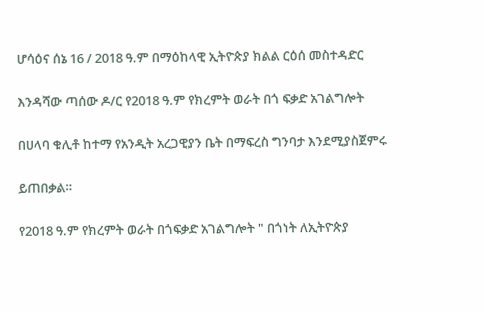ሆሳዕና ሰኔ 16 / 2018 ዓ.ም በማዕከላዊ ኢትዮጵያ ክልል ርዕሰ መስተዳድር

እንዳሻው ጣሰው ዶ/ር የ2018 ዓ.ም የክረምት ወራት በጎ ፍቃድ አገልግሎት

በሀላባ ቁሊቶ ከተማ የአንዲት አረጋዊያን ቤት በማፍረስ ግንባታ እንደሚያስጀምሩ

ይጠበቃል።

የ2018 ዓ.ም የክረምት ወራት በጎፍቃድ አገልግሎት " በጎነት ለኢትዮጵያ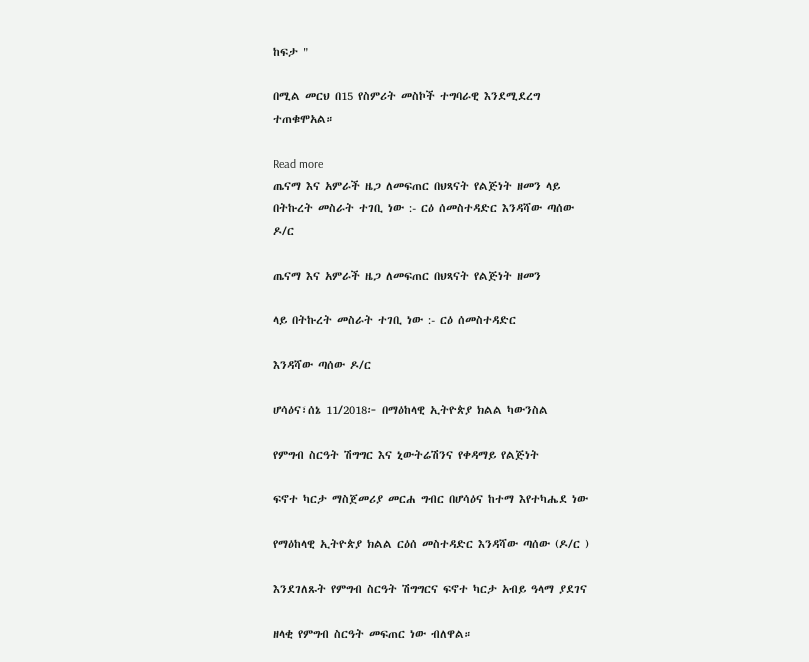ከፍታ "

በሚል መርህ በ15 የስምሪት መስኮች ተግባራዊ እንደሚደረግ ተጠቁሞአል።

Read more
ጤናማ እና አምራች ዜጋ ለመፍጠር በህጻናት የልጅነት ዘመን ላይ በትኩረት መስራት ተገቢ ነው :- ርዕ ሰመስተዳድር እንዳሻው ጣሰው ዶ/ር

ጤናማ እና አምራች ዜጋ ለመፍጠር በህጻናት የልጅነት ዘመን

ላይ በትኩረት መስራት ተገቢ ነው :- ርዕ ሰመስተዳድር

እንዳሻው ጣሰው ዶ/ር

ሆሳዕና፣ሰኔ 11/2018፦ በማዕከላዊ ኢትዮጵያ ክልል ካውንስል

የምግብ ስርዓት ሽግግር እና ኒውትሬሽንና የቀዳማይ የልጅነት

ፍኖተ ካርታ ማስጀመሪያ መርሐ ግብር በሆሳዕና ከተማ እየተካሔደ ነው

የማዕከላዊ ኢትዮጵያ ክልል ርዕሰ መስተዳድር እንዳሻው ጣሰው (ዶ/ር )

እንደገለጹት የምግብ ስርዓት ሽግግርና ፍኖተ ካርታ አብይ ዓላማ ያደገና

ዘላቂ የምግብ ስርዓት መፍጠር ነው ብለዋል።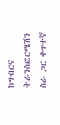ከግብርና ትራንስፎርሜሽን ስራ ጋር ቀጥተኛ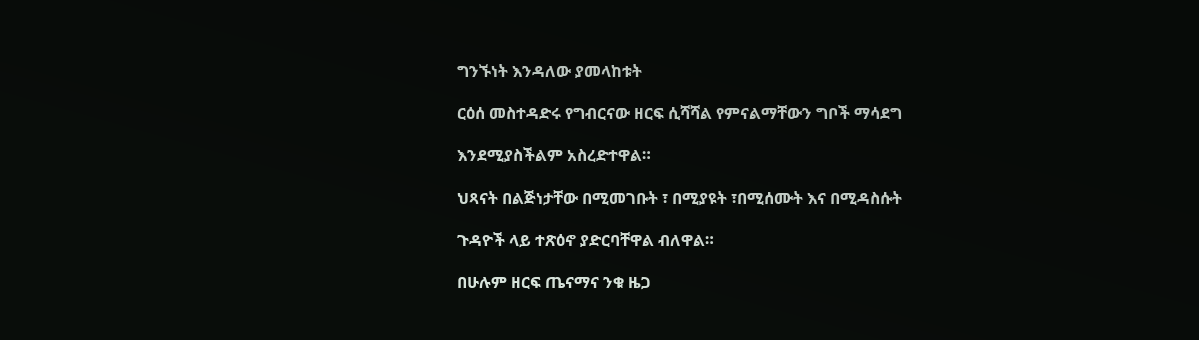ግንኙነት እንዳለው ያመላከቱት

ርዕሰ መስተዳድሩ የግብርናው ዘርፍ ሲሻሻል የምናልማቸውን ግቦች ማሳደግ

እንደሚያስችልም አስረድተዋል።

ህጻናት በልጅነታቸው በሚመገቡት ፣ በሚያዩት ፣በሚሰሙት እና በሚዳስሱት

ጉዳዮች ላይ ተጽዕኖ ያድርባቸዋል ብለዋል።

በሁሉም ዘርፍ ጤናማና ንቁ ዜጋ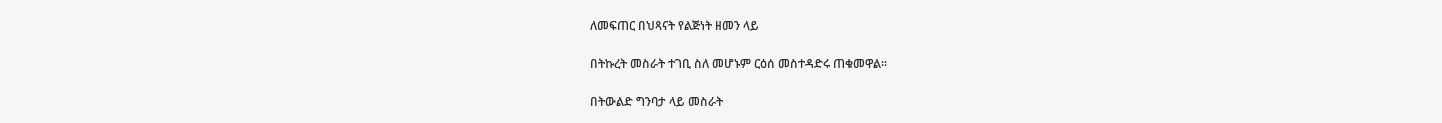ለመፍጠር በህጻናት የልጅነት ዘመን ላይ

በትኩረት መስራት ተገቢ ስለ መሆኑም ርዕሰ መስተዳድሩ ጠቁመዋል።

በትውልድ ግንባታ ላይ መስራት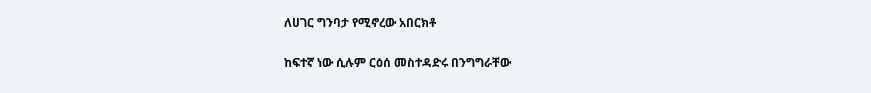ለሀገር ግንባታ የሚኖረው አበርክቶ

ከፍተኛ ነው ሲሉም ርዕሰ መስተዳድሩ በንግግራቸው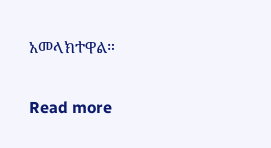አመላክተዋል።

Read more